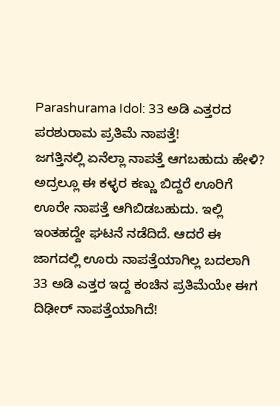Parashurama Idol: 33 ಅಡಿ ಎತ್ತರದ ಪರಶುರಾಮ ಪ್ರತಿಮೆ ನಾಪತ್ತೆ!
ಜಗತ್ತಿನಲ್ಲಿ ಏನೆಲ್ಲಾ ನಾಪತ್ತೆ ಆಗಬಹುದು ಹೇಳಿ? ಅದ್ರಲ್ಲೂ ಈ ಕಳ್ಳರ ಕಣ್ಣು ಬಿದ್ದರೆ ಊರಿಗೆ ಊರೇ ನಾಪತ್ತೆ ಆಗಿಬಿಡಬಹುದು. ಇಲ್ಲಿ ಇಂತಹದ್ದೇ ಘಟನೆ ನಡೆದಿದೆ. ಆದರೆ ಈ ಜಾಗದಲ್ಲಿ ಊರು ನಾಪತ್ತೆಯಾಗಿಲ್ಲ ಬದಲಾಗಿ 33 ಅಡಿ ಎತ್ತರ ಇದ್ದ ಕಂಚಿನ ಪ್ರತಿಮೆಯೇ ಈಗ ದಿಢೀರ್ ನಾಪತ್ತೆಯಾಗಿದೆ!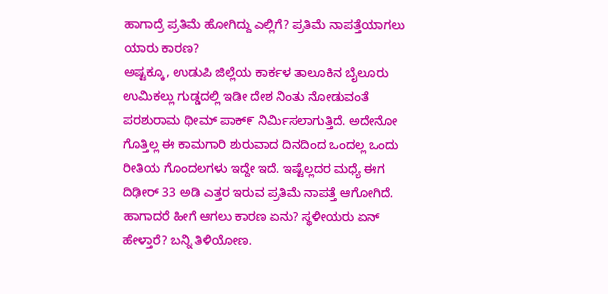ಹಾಗಾದ್ರೆ ಪ್ರತಿಮೆ ಹೋಗಿದ್ದು ಎಲ್ಲಿಗೆ? ಪ್ರತಿಮೆ ನಾಪತ್ತೆಯಾಗಲು ಯಾರು ಕಾರಣ?
ಅಷ್ಟಕ್ಕೂ, ಉಡುಪಿ ಜಿಲ್ಲೆಯ ಕಾರ್ಕಳ ತಾಲೂಕಿನ ಬೈಲೂರು ಉಮಿಕಲ್ಲು ಗುಡ್ಡದಲ್ಲಿ ಇಡೀ ದೇಶ ನಿಂತು ನೋಡುವಂತೆ ಪರಶುರಾಮ ಥೀಮ್ ಪಾಕ್೯ ನಿರ್ಮಿಸಲಾಗುತ್ತಿದೆ. ಅದೇನೋ ಗೊತ್ತಿಲ್ಲ ಈ ಕಾಮಗಾರಿ ಶುರುವಾದ ದಿನದಿಂದ ಒಂದಲ್ಲ ಒಂದು ರೀತಿಯ ಗೊಂದಲಗಳು ಇದ್ದೇ ಇದೆ. ಇಷ್ಟೆಲ್ಲದರ ಮಧ್ಯೆ ಈಗ ದಿಢೀರ್ 33 ಅಡಿ ಎತ್ತರ ಇರುವ ಪ್ರತಿಮೆ ನಾಪತ್ತೆ ಆಗೋಗಿದೆ. ಹಾಗಾದರೆ ಹೀಗೆ ಆಗಲು ಕಾರಣ ಏನು? ಸ್ಥಳೀಯರು ಏನ್ ಹೇಳ್ತಾರೆ? ಬನ್ನಿ ತಿಳಿಯೋಣ.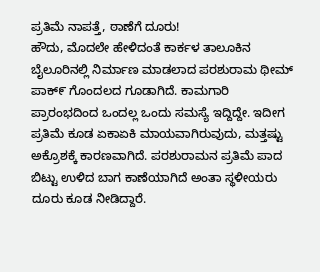ಪ್ರತಿಮೆ ನಾಪತ್ತೆ, ಠಾಣೆಗೆ ದೂರು!
ಹೌದು, ಮೊದಲೇ ಹೇಳಿದಂತೆ ಕಾರ್ಕಳ ತಾಲೂಕಿನ ಬೈಲೂರಿನಲ್ಲಿ ನಿರ್ಮಾಣ ಮಾಡಲಾದ ಪರಶುರಾಮ ಥೀಮ್ ಪಾಕ್೯ ಗೊಂದಲದ ಗೂಡಾಗಿದೆ. ಕಾಮಗಾರಿ ಪ್ರಾರಂಭದಿಂದ ಒಂದಲ್ಲ ಒಂದು ಸಮಸ್ಯೆ ಇದ್ದಿದ್ದೇ. ಇದೀಗ ಪ್ರತಿಮೆ ಕೂಡ ಏಕಾಏಕಿ ಮಾಯವಾಗಿರುವುದು, ಮತ್ತಷ್ಟು ಅಕ್ರೊಶಕ್ಕೆ ಕಾರಣವಾಗಿದೆ. ಪರಶುರಾಮನ ಪ್ರತಿಮೆ ಪಾದ ಬಿಟ್ಟು ಉಳಿದ ಬಾಗ ಕಾಣೆಯಾಗಿದೆ ಅಂತಾ ಸ್ಥಳೀಯರು ದೂರು ಕೂಡ ನೀಡಿದ್ದಾರೆ.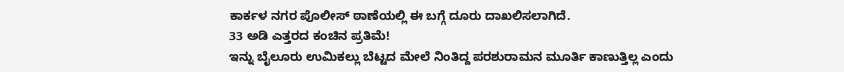ಕಾರ್ಕಳ ನಗರ ಪೊಲೀಸ್ ಠಾಣೆಯಲ್ಲಿ ಈ ಬಗ್ಗೆ ದೂರು ದಾಖಲಿಸಲಾಗಿದೆ.
33 ಅಡಿ ಎತ್ತರದ ಕಂಚಿನ ಪ್ರತಿಮೆ!
ಇನ್ನು ಬೈಲೂರು ಉಮಿಕಲ್ಲು ಬೆಟ್ಟದ ಮೇಲೆ ನಿಂತಿದ್ದ ಪರಶುರಾಮನ ಮೂರ್ತಿ ಕಾಣುತ್ತಿಲ್ಲ ಎಂದು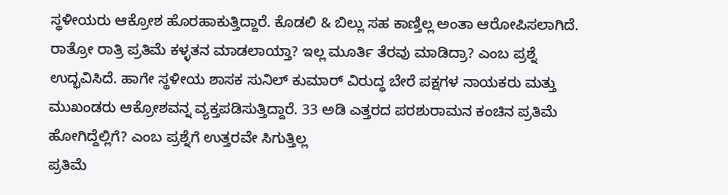ಸ್ಥಳೀಯರು ಆಕ್ರೋಶ ಹೊರಹಾಕುತ್ತಿದ್ದಾರೆ. ಕೊಡಲಿ & ಬಿಲ್ಲು ಸಹ ಕಾಣ್ತಿಲ್ಲ ಅಂತಾ ಆರೋಪಿಸಲಾಗಿದೆ. ರಾತ್ರೋ ರಾತ್ರಿ ಪ್ರತಿಮೆ ಕಳ್ಳತನ ಮಾಡಲಾಯ್ತಾ? ಇಲ್ಲ ಮೂರ್ತಿ ತೆರವು ಮಾಡಿದ್ರಾ? ಎಂಬ ಪ್ರಶ್ನೆ ಉದ್ಭವಿಸಿದೆ. ಹಾಗೇ ಸ್ಥಳೀಯ ಶಾಸಕ ಸುನಿಲ್ ಕುಮಾರ್ ವಿರುದ್ಧ ಬೇರೆ ಪಕ್ಷಗಳ ನಾಯಕರು ಮತ್ತು ಮುಖಂಡರು ಆಕ್ರೋಶವನ್ನ ವ್ಯಕ್ತಪಡಿಸುತ್ತಿದ್ದಾರೆ. 33 ಅಡಿ ಎತ್ತರದ ಪರಶುರಾಮನ ಕಂಚಿನ ಪ್ರತಿಮೆ ಹೋಗಿದ್ದೆಲ್ಲಿಗೆ? ಎಂಬ ಪ್ರಶ್ನೆಗೆ ಉತ್ತರವೇ ಸಿಗುತ್ತಿಲ್ಲ
ಪ್ರತಿಮೆ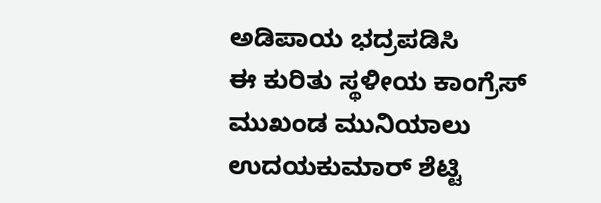ಅಡಿಪಾಯ ಭದ್ರಪಡಿಸಿ
ಈ ಕುರಿತು ಸ್ಥಳೀಯ ಕಾಂಗ್ರೆಸ್ ಮುಖಂಡ ಮುನಿಯಾಲು ಉದಯಕುಮಾರ್ ಶೆಟ್ಟಿ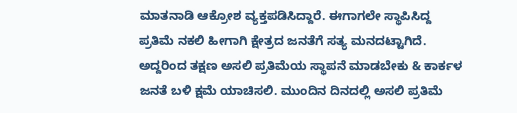ಮಾತನಾಡಿ ಆಕ್ರೋಶ ವ್ಯಕ್ತಪಡಿಸಿದ್ದಾರೆ. ಈಗಾಗಲೇ ಸ್ಥಾಪಿಸಿದ್ದ ಪ್ರತಿಮೆ ನಕಲಿ ಹೀಗಾಗಿ ಕ್ಷೇತ್ರದ ಜನತೆಗೆ ಸತ್ಯ ಮನದಟ್ಟಾಗಿದೆ. ಅದ್ದರಿಂದ ತಕ್ಷಣ ಅಸಲಿ ಪ್ರತಿಮೆಯ ಸ್ಥಾಪನೆ ಮಾಡಬೇಕು & ಕಾರ್ಕಳ ಜನತೆ ಬಳಿ ಕ್ಷಮೆ ಯಾಚಿಸಲಿ. ಮುಂದಿನ ದಿನದಲ್ಲಿ ಅಸಲಿ ಪ್ರತಿಮೆ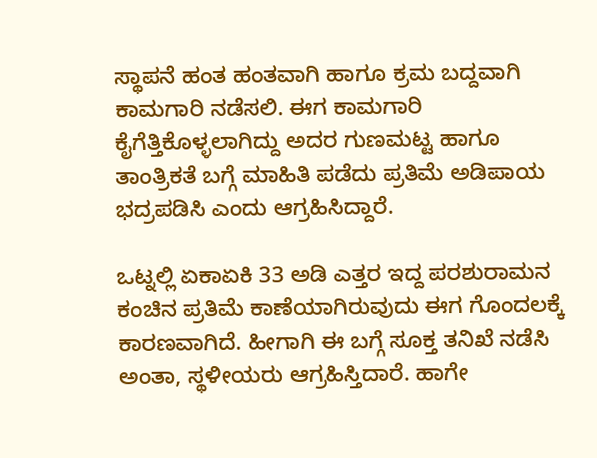ಸ್ಥಾಪನೆ ಹಂತ ಹಂತವಾಗಿ ಹಾಗೂ ಕ್ರಮ ಬದ್ದವಾಗಿ ಕಾಮಗಾರಿ ನಡೆಸಲಿ. ಈಗ ಕಾಮಗಾರಿ ಕೈಗೆತ್ತಿಕೊಳ್ಳಲಾಗಿದ್ದು ಅದರ ಗುಣಮಟ್ಟ ಹಾಗೂ ತಾಂತ್ರಿಕತೆ ಬಗ್ಗೆ ಮಾಹಿತಿ ಪಡೆದು ಪ್ರತಿಮೆ ಅಡಿಪಾಯ ಭದ್ರಪಡಿಸಿ ಎಂದು ಆಗ್ರಹಿಸಿದ್ದಾರೆ.

ಒಟ್ನಲ್ಲಿ ಏಕಾಏಕಿ 33 ಅಡಿ ಎತ್ತರ ಇದ್ದ ಪರಶುರಾಮನ ಕಂಚಿನ ಪ್ರತಿಮೆ ಕಾಣೆಯಾಗಿರುವುದು ಈಗ ಗೊಂದಲಕ್ಕೆ ಕಾರಣವಾಗಿದೆ. ಹೀಗಾಗಿ ಈ ಬಗ್ಗೆ ಸೂಕ್ತ ತನಿಖೆ ನಡೆಸಿ ಅಂತಾ, ಸ್ಥಳೀಯರು ಆಗ್ರಹಿಸ್ತಿದಾರೆ. ಹಾಗೇ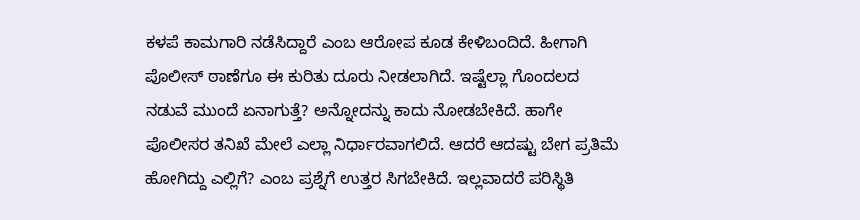ಕಳಪೆ ಕಾಮಗಾರಿ ನಡೆಸಿದ್ದಾರೆ ಎಂಬ ಆರೋಪ ಕೂಡ ಕೇಳಿಬಂದಿದೆ. ಹೀಗಾಗಿ ಪೊಲೀಸ್ ಠಾಣೆಗೂ ಈ ಕುರಿತು ದೂರು ನೀಡಲಾಗಿದೆ. ಇಷ್ಟೆಲ್ಲಾ ಗೊಂದಲದ ನಡುವೆ ಮುಂದೆ ಏನಾಗುತ್ತೆ? ಅನ್ನೋದನ್ನು ಕಾದು ನೋಡಬೇಕಿದೆ. ಹಾಗೇ ಪೊಲೀಸರ ತನಿಖೆ ಮೇಲೆ ಎಲ್ಲಾ ನಿರ್ಧಾರವಾಗಲಿದೆ. ಆದರೆ ಆದಷ್ಟು ಬೇಗ ಪ್ರತಿಮೆ ಹೋಗಿದ್ದು ಎಲ್ಲಿಗೆ? ಎಂಬ ಪ್ರಶ್ನೆಗೆ ಉತ್ತರ ಸಿಗಬೇಕಿದೆ. ಇಲ್ಲವಾದರೆ ಪರಿಸ್ಥಿತಿ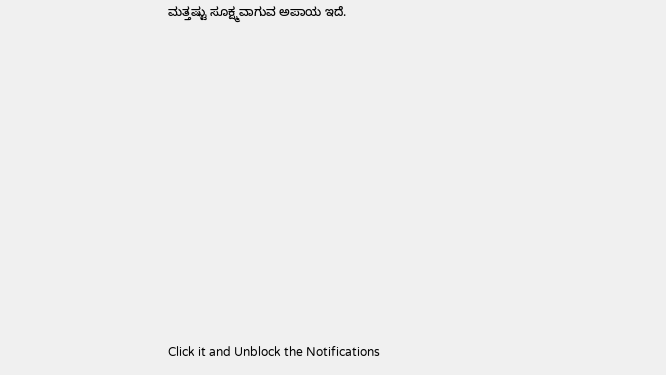ಮತ್ತಷ್ಟು ಸೂಕ್ಷ್ಮವಾಗುವ ಅಪಾಯ ಇದೆ.












Click it and Unblock the Notifications